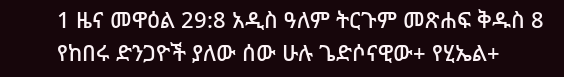1 ዜና መዋዕል 29:8 አዲስ ዓለም ትርጉም መጽሐፍ ቅዱስ 8 የከበሩ ድንጋዮች ያለው ሰው ሁሉ ጌድሶናዊው+ የሂኤል+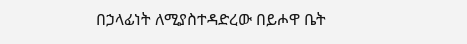በኃላፊነት ለሚያስተዳድረው በይሖዋ ቤት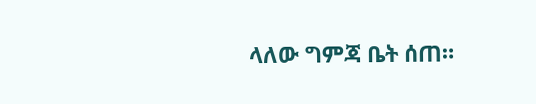ላለው ግምጃ ቤት ሰጠ።